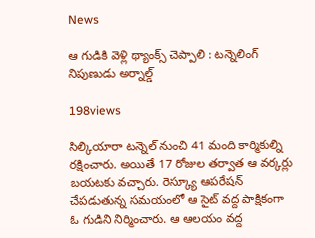News

ఆ గుడికి వెళ్లి థ్యాంక్స్ చెప్పాలి : ట‌న్నెలింగ్ నిపుణుడు అర్నాల్డ్‌

198views

సిల్కియారా ట‌న్నెల్ నుంచి 41 మంది కార్మికుల్ని ర‌క్షించారు. అయితే 17 రోజుల త‌ర్వాత ఆ వ‌ర్క‌ర్లు బ‌య‌ట‌కు వ‌చ్చారు. రెస్క్యూ ఆప‌రేష‌న్ చేప‌డుతున్న స‌మ‌యంలో ఆ సైట్ వ‌ద్ద పాక్షికంగా ఓ గుడిని నిర్మించారు. ఆ ఆల‌యం వ‌ద్ద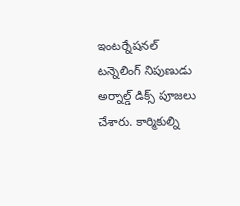ఇంట‌ర్నేష‌న‌ల్ ట‌న్నెలింగ్ నిపుణుడు అర్నాల్డ్ డిక్స్ పూజ‌లు చేశారు. కార్మికుల్ని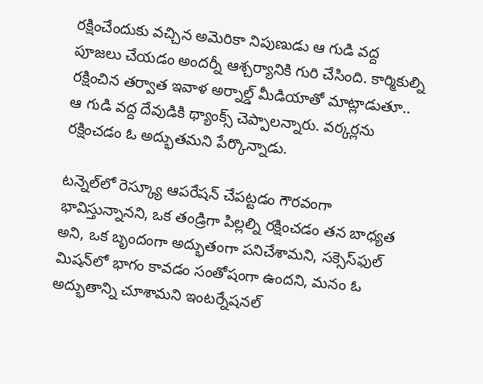ర‌క్షించేందుకు వ‌చ్చిన అమెరికా నిపుణుడు ఆ గుడి వ‌ద్ద పూజ‌లు చేయ‌డం అంద‌ర్నీ ఆశ్చ‌ర్యానికి గురి చేసింది. కార్మికుల్ని ర‌క్షించిన త‌ర్వాత ఇవాళ అర్నాల్డ్ మీడియాతో మాట్లాడుతూ.. ఆ గుడి వ‌ద్ద దేవుడికి థ్యాంక్స్ చెప్పాల‌న్నారు. వ‌ర్క‌ర్ల‌ను ర‌క్షించ‌డం ఓ అద్భుత‌మ‌ని పేర్కొన్నాడు.

ట‌న్నెల్‌లో రెస్క్యూ ఆప‌రేష‌న్ చేప‌ట్ట‌డం గౌర‌వంగా భావిస్తున్నాన‌ని, ఒక తండ్రిగా పిల్ల‌ల్ని ర‌క్షించ‌డం త‌న బాధ్య‌త అని, ఒక బృందంగా అద్భుతంగా ప‌నిచేశామ‌ని, స‌క్సెస్‌ఫుల్ మిష‌న్‌లో భాగం కావ‌డం సంతోషంగా ఉంద‌ని, మ‌నం ఓ అద్భుతాన్ని చూశామ‌ని ఇంట‌ర్నేష‌న‌ల్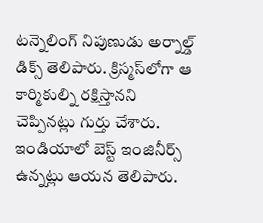ట‌న్నెలింగ్ నిపుణుడు అర్నాల్డ్ డిక్స్ తెలిపారు. క్రిస్మ‌స్‌లోగా ఆ కార్మికుల్ని ర‌క్షిస్తాన‌ని చెప్పిన‌ట్లు గుర్తు చేశారు. ఇండియాలో బెస్ట్ ఇంజినీర్స్ ఉన్న‌ట్లు ఆయ‌న తెలిపారు.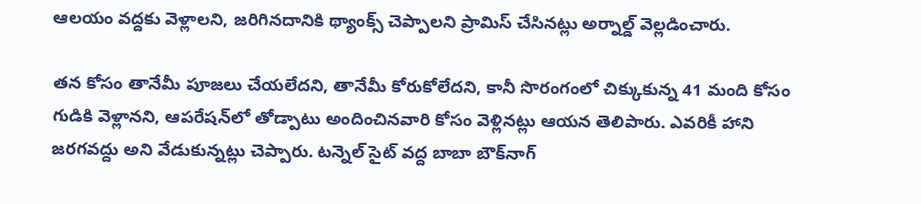ఆల‌యం వ‌ద్ద‌కు వెళ్లాల‌ని, జ‌రిగిన‌దానికి థ్యాంక్స్ చెప్పాల‌ని ప్రామిస్ చేసిన‌ట్లు అర్నాల్డ్ వెల్ల‌డించారు.

త‌న కోసం తానేమీ పూజ‌లు చేయ‌లేద‌ని, తానేమీ కోరుకోలేద‌ని, కానీ సొరంగంలో చిక్కుకున్న 41 మంది కోసం గుడికి వెళ్లాన‌ని, ఆప‌రేష‌న్‌లో తోడ్పాటు అందించిన‌వారి కోసం వెళ్లిన‌ట్లు ఆయ‌న తెలిపారు. ఎవ‌రికీ హాని జ‌ర‌గ‌వ‌ద్దు అని వేడుకున్న‌ట్లు చెప్పారు. ట‌న్నెల్ సైట్ వ‌ద్ద బాబా బౌక్‌నాగ్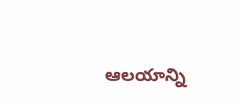ఆల‌యాన్ని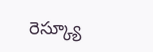రెస్క్యూ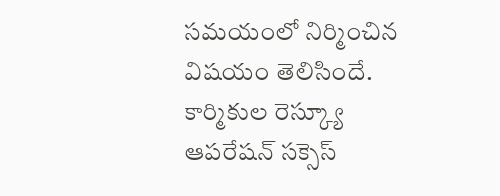స‌మ‌యంలో నిర్మించిన విష‌యం తెలిసిందే. కార్మికుల రెస్క్యూ ఆప‌రేష‌న్ స‌క్సెస్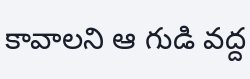కావాలని ఆ గుడి వ‌ద్ద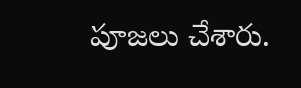పూజ‌లు చేశారు.